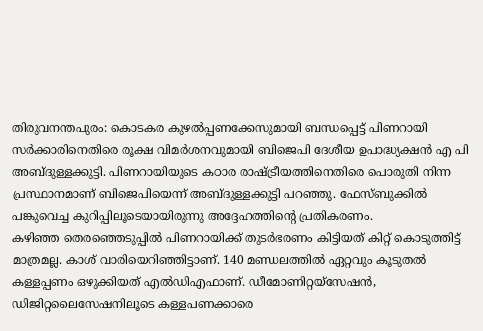തിരുവനന്തപുരം: കൊടകര കുഴൽപ്പണക്കേസുമായി ബന്ധപ്പെട്ട് പിണറായി സർക്കാരിനെതിരെ രൂക്ഷ വിമർശനവുമായി ബിജെപി ദേശീയ ഉപാദ്ധ്യക്ഷൻ എ പി അബ്ദുള്ളക്കുട്ടി. പിണറായിയുടെ കഠാര രാഷ്ട്രീയത്തിനെതിരെ പൊരുതി നിന്ന പ്രസ്ഥാനമാണ് ബിജെപിയെന്ന് അബ്ദുള്ളക്കുട്ടി പറഞ്ഞു. ഫേസ്ബുക്കിൽ പങ്കുവെച്ച കുറിപ്പിലൂടെയായിരുന്നു അദ്ദേഹത്തിന്റെ പ്രതികരണം.
കഴിഞ്ഞ തെരഞ്ഞെടുപ്പിൽ പിണറായിക്ക് തുടർഭരണം കിട്ടിയത് കിറ്റ് കൊടുത്തിട്ട് മാത്രമല്ല. കാശ് വാരിയെറിഞ്ഞിട്ടാണ്. 140 മണ്ഡലത്തിൽ ഏറ്റവും കൂടുതൽ കള്ളപ്പണം ഒഴുക്കിയത് എൽഡിഎഫാണ്. ഡീമോണിറ്റയ്സേഷൻ, ഡിജിറ്റലൈസേഷനിലൂടെ കള്ളപണക്കാരെ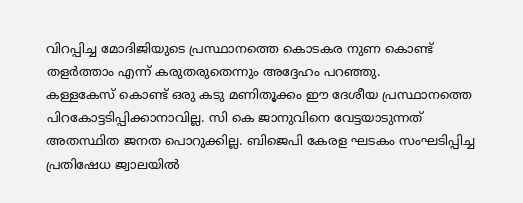വിറപ്പിച്ച മോദിജിയുടെ പ്രസ്ഥാനത്തെ കൊടകര നുണ കൊണ്ട് തളർത്താം എന്ന് കരുതരുതെന്നും അദ്ദേഹം പറഞ്ഞു.
കള്ളകേസ് കൊണ്ട് ഒരു കടു മണിതൂക്കം ഈ ദേശീയ പ്രസ്ഥാനത്തെ പിറകോട്ടടിപ്പിക്കാനാവില്ല. സി കെ ജാനുവിനെ വേട്ടയാടുന്നത് അതസ്ഥിത ജനത പൊറുക്കില്ല. ബിജെപി കേരള ഘടകം സംഘടിപ്പിച്ച പ്രതിഷേധ ജ്വാലയിൽ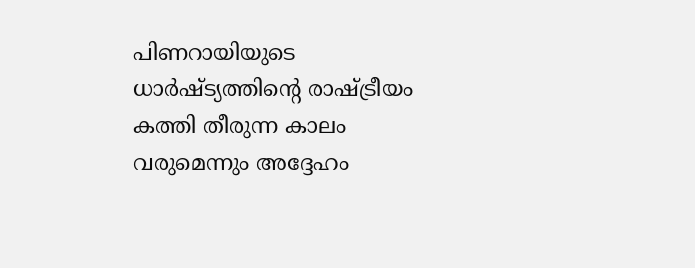പിണറായിയുടെ ധാർഷ്ട്യത്തിന്റെ രാഷ്ട്രീയം കത്തി തീരുന്ന കാലം വരുമെന്നും അദ്ദേഹം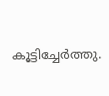കൂട്ടിച്ചേർത്തു.